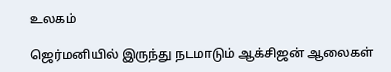உலகம்

ஜெர்மனியில் இருந்து நடமாடும் ஆக்சிஜன் ஆலைகள்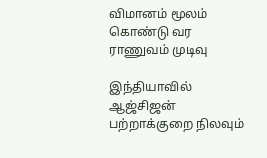விமானம் மூலம் கொண்டு வர ராணுவம் முடிவு

இந்தியாவில் ஆஜ்சிஜன் பற்றாக்குறை நிலவும்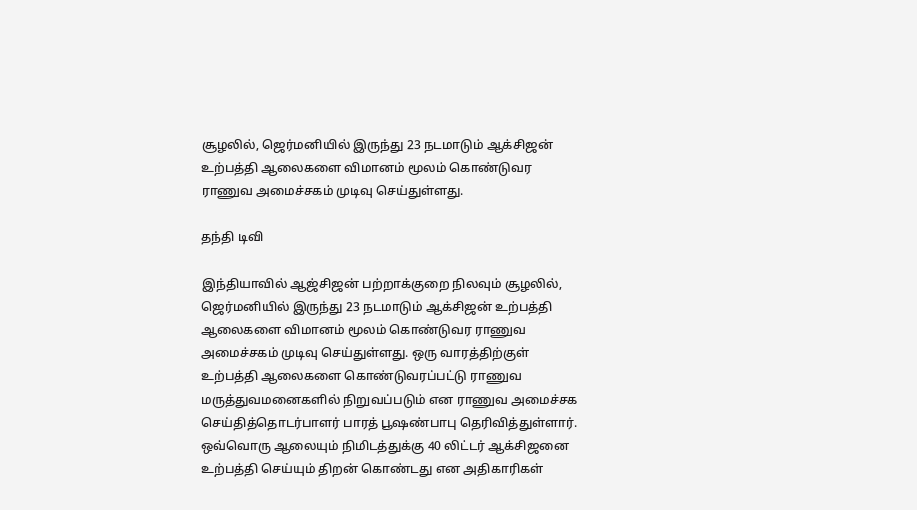சூழலில், ஜெர்மனியில் இருந்து 23 நடமாடும் ஆக்சிஜன் உற்பத்தி ஆலைகளை விமானம் மூலம் கொண்டுவர ராணுவ அமைச்சகம் முடிவு செய்துள்ளது.

தந்தி டிவி

இந்தியாவில் ஆஜ்சிஜன் பற்றாக்குறை நிலவும் சூழலில், ஜெர்மனியில் இருந்து 23 நடமாடும் ஆக்சிஜன் உற்பத்தி ஆலைகளை விமானம் மூலம் கொண்டுவர ராணுவ அமைச்சகம் முடிவு செய்துள்ளது. ஒரு வாரத்திற்குள் உற்பத்தி ஆலைகளை கொண்டுவரப்பட்டு ராணுவ மருத்துவமனைகளில் நிறுவப்படும் என ராணுவ அமைச்சக செய்தித்தொடர்பாளர் பாரத் பூஷண்பாபு தெரிவித்துள்ளார். ஒவ்வொரு ஆலையும் நிமிடத்துக்கு 40 லிட்டர் ஆக்சிஜனை உற்பத்தி செய்யும் திறன் கொண்டது என அதிகாரிகள்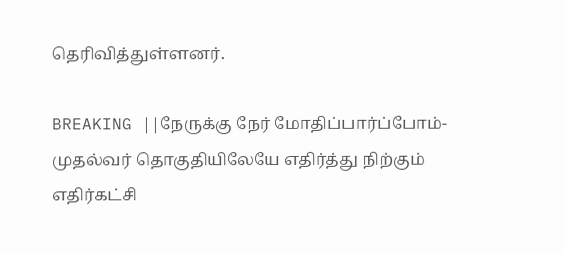தெரிவித்துள்ளனர்.

BREAKING ||நேருக்கு நேர் மோதிப்பார்ப்போம்-முதல்வர் தொகுதியிலேயே எதிர்த்து நிற்கும் எதிர்கட்சி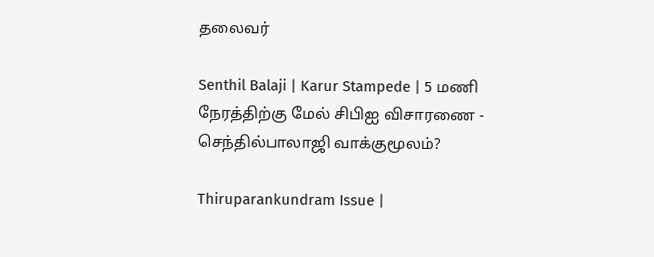தலைவர்

Senthil Balaji | Karur Stampede | 5 மணி நேரத்திற்கு மேல் சிபிஐ விசாரணை - செந்தில்பாலாஜி வாக்குமூலம்?

Thiruparankundram Issue |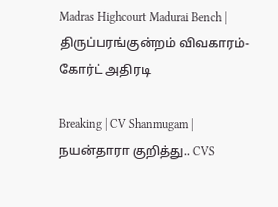Madras Highcourt Madurai Bench | திருப்பரங்குன்றம் விவகாரம்- கோர்ட் அதிரடி

Breaking | CV Shanmugam | நயன்தாரா குறித்து.. CVS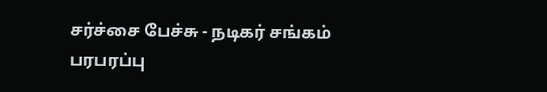சர்ச்சை பேச்சு - நடிகர் சங்கம் பரபரப்பு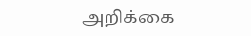அறிக்கை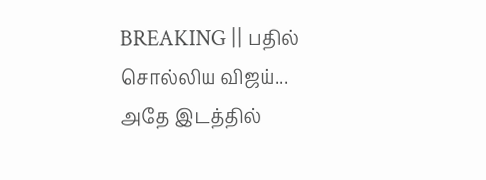BREAKING || பதில் சொல்லிய விஜய்... அதே இடத்தில்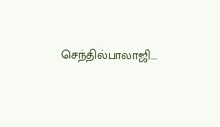செந்தில்பாலாஜி...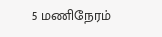5 மணிநேரம்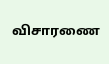விசாரணை